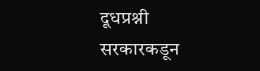दूधप्रश्नी सरकारकडून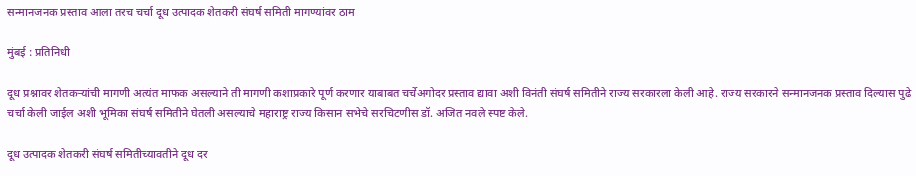सन्मानजनक प्रस्ताव आला तरच चर्चा दूध उत्पादक शेतकरी संघर्ष समिती मागण्यांवर ठाम

मुंबई : प्रतिनिधी

दूध प्रश्नावर शेतकऱ्यांची मागणी अत्यंत माफक असल्याने ती मागणी कशाप्रकारे पूर्ण करणार याबाबत चर्चेअगोदर प्रस्ताव द्यावा अशी विनंती संघर्ष समितीने राज्य सरकारला केली आहे. राज्य सरकारने सन्मानजनक प्रस्ताव दिल्यास पुढे चर्चा केली जाईल अशी भूमिका संघर्ष समितीने घेतली असल्याचे महाराष्ट्र राज्य किसान सभेचे सरचिटणीस डॉ. अजित नवले स्पष्ट केले.

दूध उत्पादक शेतकरी संघर्ष समितीच्यावतीने दूध दर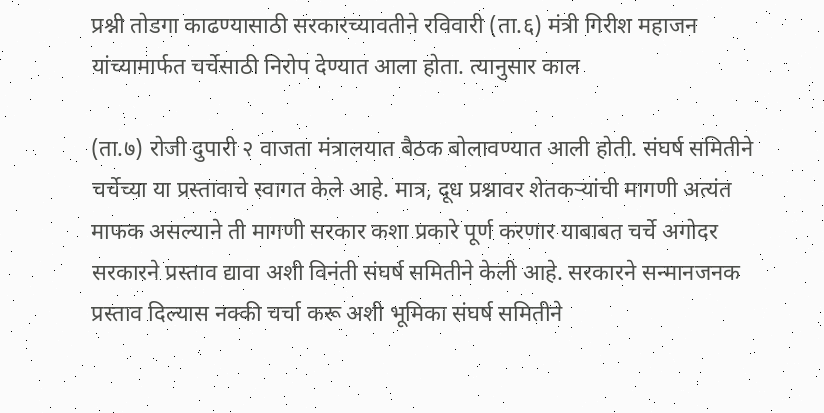प्रश्नी तोडगा काढण्यासाठी सरकारच्यावतीने रविवारी (ता.६) मंत्री गिरीश महाजन यांच्यामार्फत चर्चेसाठी निरोप देण्यात आला होता. त्यानुसार काल

(ता.७) रोजी दुपारी २ वाजता मंत्रालयात बैठक बोलावण्यात आली होती. संघर्ष समितीने चर्चेच्या या प्रस्तावाचे स्वागत केले आहे. मात्र, दूध प्रश्नावर शेतकऱ्यांची मागणी अत्यंत माफक असल्याने ती मागणी सरकार कशा प्रकारे पूर्ण करणार याबाबत चर्चे अगोदर सरकारने प्रस्ताव द्यावा अशी विनंती संघर्ष समितीने केली आहे. सरकारने सन्मानजनक प्रस्ताव दिल्यास नक्की चर्चा करू अशी भूमिका संघर्ष समितीने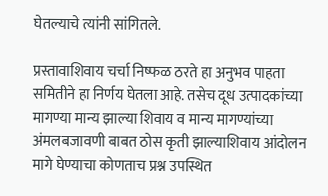घेतल्याचे त्यांनी सांगितले.

प्रस्तावाशिवाय चर्चा निष्फळ ठरते हा अनुभव पाहता समितीने हा निर्णय घेतला आहे. तसेच दूध उत्पादकांच्या मागण्या मान्य झाल्या शिवाय व मान्य मागण्यांच्या अंमलबजावणी बाबत ठोस कृती झाल्याशिवाय आंदोलन मागे घेण्याचा कोणताच प्रश्न उपस्थित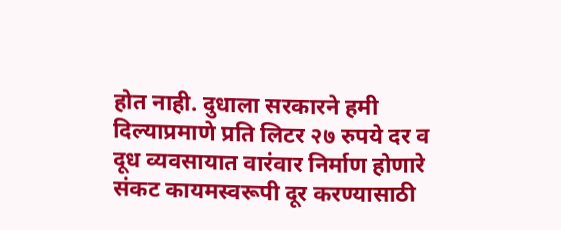होत नाही. दुधाला सरकारने हमी दिल्याप्रमाणे प्रति लिटर २७ रुपये दर व दूध व्यवसायात वारंवार निर्माण होणारे संकट कायमस्वरूपी दूर करण्यासाठी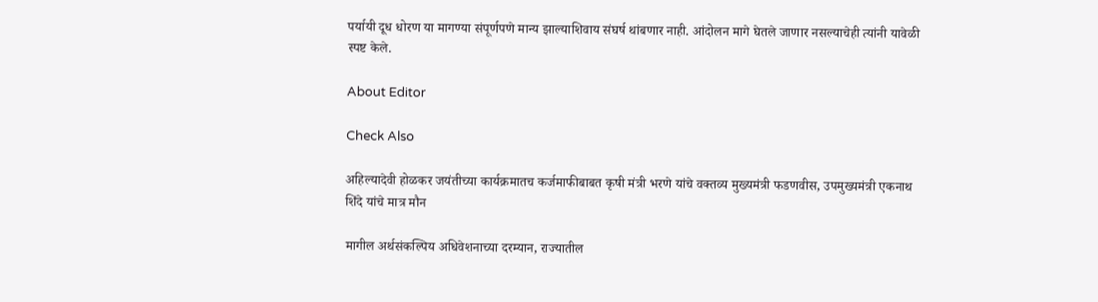पर्यायी दूध धोरण या मागण्या संपूर्णपणे मान्य झाल्याशिवाय संघर्ष थांबणार नाही. आंदोलन मागे घेतले जाणार नसल्याचेही त्यांनी यावेळी स्पष्ट केले.

About Editor

Check Also

अहिल्यादेवी होळकर जयंतीच्या कार्यक्रमातच कर्जमाफीबाबत कृषी मंत्री भरणे यांचे वक्तव्य मुख्यमंत्री फडणवीस, उपमुख्यमंत्री एकनाथ शिंदे यांचे मात्र मौन

मागील अर्थसंकल्पिय अधिवेशनाच्या दरम्यान, राज्यातील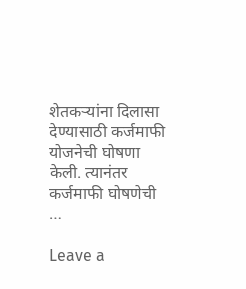शेतकऱ्यांना दिलासा देण्यासाठी कर्जमाफी योजनेची घोषणा केली. त्यानंतर कर्जमाफी घोषणेची …

Leave a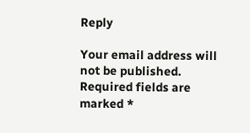Reply

Your email address will not be published. Required fields are marked *